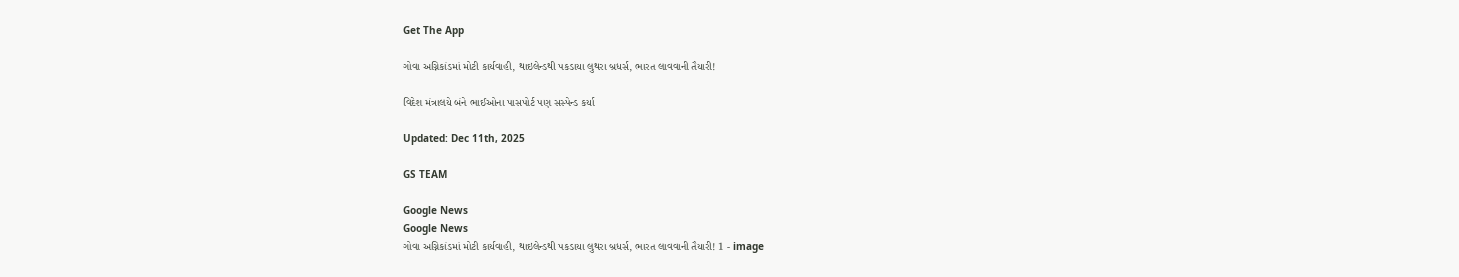Get The App

ગોવા અગ્નિકાંડમાં મોટી કાર્યવાહી, થાઇલેન્ડથી પકડાયા લુથરા બ્રધર્સ, ભારત લાવવાની તૈયારી!

વિદેશ મંત્રાલયે બંને ભાઈઓના પાસપોર્ટ પણ સસ્પેન્ડ કર્યા

Updated: Dec 11th, 2025

GS TEAM

Google News
Google News
ગોવા અગ્નિકાંડમાં મોટી કાર્યવાહી, થાઇલેન્ડથી પકડાયા લુથરા બ્રધર્સ, ભારત લાવવાની તૈયારી! 1 - image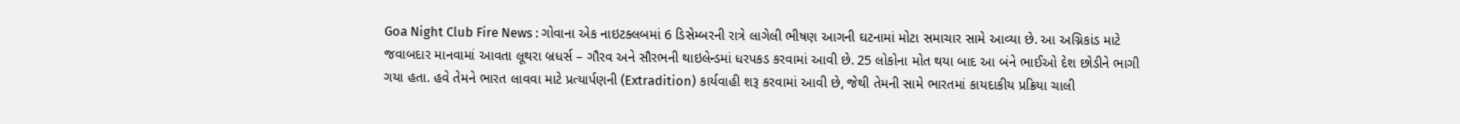Goa Night Club Fire News : ગોવાના એક નાઇટક્લબમાં 6 ડિસેમ્બરની રાત્રે લાગેલી ભીષણ આગની ઘટનામાં મોટા સમાચાર સામે આવ્યા છે. આ અગ્નિકાંડ માટે જવાબદાર માનવામાં આવતા લૂથરા બ્રધર્સ – ગૌરવ અને સૌરભની થાઇલેન્ડમાં ધરપકડ કરવામાં આવી છે. 25 લોકોના મોત થયા બાદ આ બંને ભાઈઓ દેશ છોડીને ભાગી ગયા હતા. હવે તેમને ભારત લાવવા માટે પ્રત્યાર્પણની (Extradition) કાર્યવાહી શરૂ કરવામાં આવી છે, જેથી તેમની સામે ભારતમાં કાયદાકીય પ્રક્રિયા ચાલી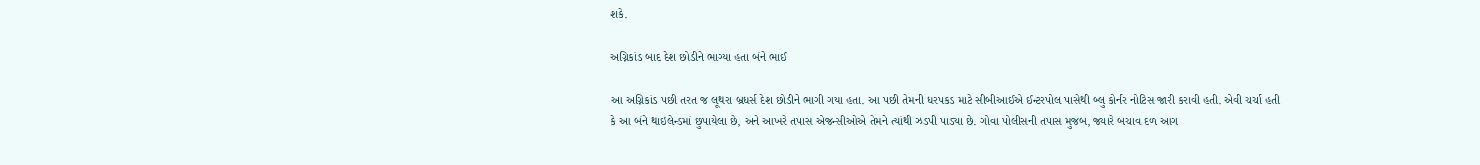શકે.

અગ્નિકાંડ બાદ દેશ છોડીને ભાગ્યા હતા બંને ભાઈ

આ અગ્નિકાંડ પછી તરત જ લૂથરા બ્રધર્સ દેશ છોડીને ભાગી ગયા હતા. આ પછી તેમની ધરપકડ માટે સીબીઆઈએ ઈન્ટરપોલ પાસેથી બ્લુ કોર્નર નોટિસ જારી કરાવી હતી. એવી ચર્ચા હતી કે આ બંને થાઇલેન્ડમાં છુપાયેલા છે, અને આખરે તપાસ એજન્સીઓએ તેમને ત્યાંથી ઝડપી પાડ્યા છે. ગોવા પોલીસની તપાસ મુજબ, જ્યારે બચાવ દળ આગ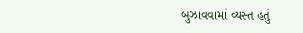બુઝાવવામાં વ્યસ્ત હતું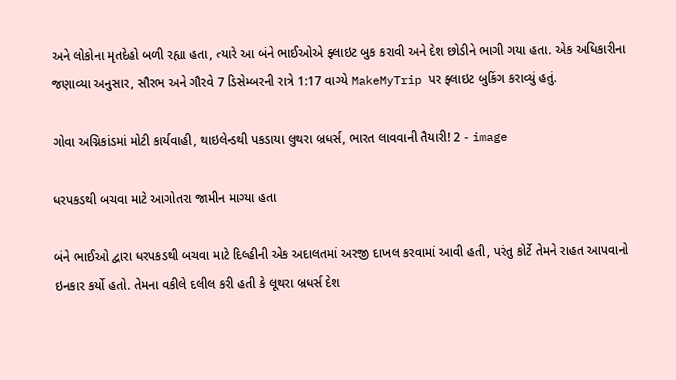અને લોકોના મૃતદેહો બળી રહ્યા હતા, ત્યારે આ બંને ભાઈઓએ ફ્લાઇટ બુક કરાવી અને દેશ છોડીને ભાગી ગયા હતા. એક અધિકારીના જણાવ્યા અનુસાર, સૌરભ અને ગૌરવે 7 ડિસેમ્બરની રાત્રે 1:17 વાગ્યે MakeMyTrip પર ફ્લાઇટ બુકિંગ કરાવ્યું હતું.

ગોવા અગ્નિકાંડમાં મોટી કાર્યવાહી, થાઇલેન્ડથી પકડાયા લુથરા બ્રધર્સ, ભારત લાવવાની તૈયારી! 2 - image

ધરપકડથી બચવા માટે આગોતરા જામીન માગ્યા હતા

બંને ભાઈઓ દ્વારા ધરપકડથી બચવા માટે દિલ્હીની એક અદાલતમાં અરજી દાખલ કરવામાં આવી હતી, પરંતુ કોર્ટે તેમને રાહત આપવાનો ઇનકાર કર્યો હતો. તેમના વકીલે દલીલ કરી હતી કે લૂથરા બ્રધર્સ દેશ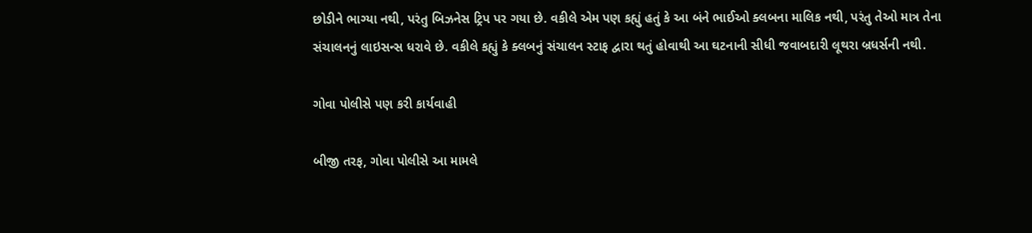છોડીને ભાગ્યા નથી, પરંતુ બિઝનેસ ટ્રિપ પર ગયા છે. વકીલે એમ પણ કહ્યું હતું કે આ બંને ભાઈઓ ક્લબના માલિક નથી, પરંતુ તેઓ માત્ર તેના સંચાલનનું લાઇસન્સ ધરાવે છે. વકીલે કહ્યું કે ક્લબનું સંચાલન સ્ટાફ દ્વારા થતું હોવાથી આ ઘટનાની સીધી જવાબદારી લૂથરા બ્રધર્સની નથી.

ગોવા પોલીસે પણ કરી કાર્યવાહી

બીજી તરફ, ગોવા પોલીસે આ મામલે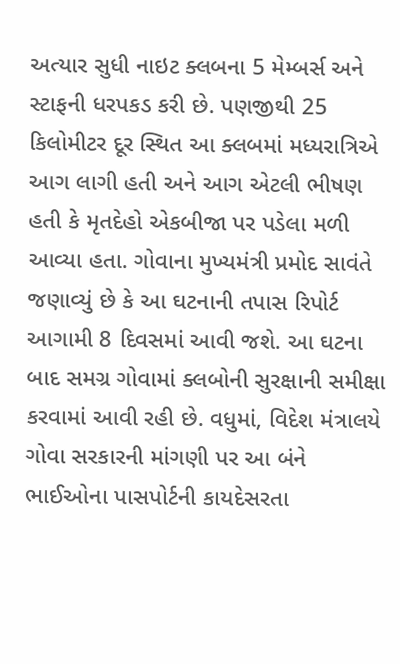અત્યાર સુધી નાઇટ ક્લબના 5 મેમ્બર્સ અને સ્ટાફની ધરપકડ કરી છે. પણજીથી 25 કિલોમીટર દૂર સ્થિત આ ક્લબમાં મધ્યરાત્રિએ આગ લાગી હતી અને આગ એટલી ભીષણ હતી કે મૃતદેહો એકબીજા પર પડેલા મળી આવ્યા હતા. ગોવાના મુખ્યમંત્રી પ્રમોદ સાવંતે જણાવ્યું છે કે આ ઘટનાની તપાસ રિપોર્ટ આગામી 8 દિવસમાં આવી જશે. આ ઘટના બાદ સમગ્ર ગોવામાં ક્લબોની સુરક્ષાની સમીક્ષા કરવામાં આવી રહી છે. વધુમાં, વિદેશ મંત્રાલયે ગોવા સરકારની માંગણી પર આ બંને ભાઈઓના પાસપોર્ટની કાયદેસરતા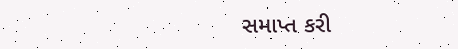સમાપ્ત કરી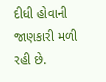દીધી હોવાની જાણકારી મળી રહી છે.